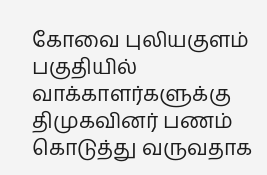கோவை புலியகுளம் பகுதியில் வாக்காளர்களுக்கு திமுகவினர் பணம் கொடுத்து வருவதாக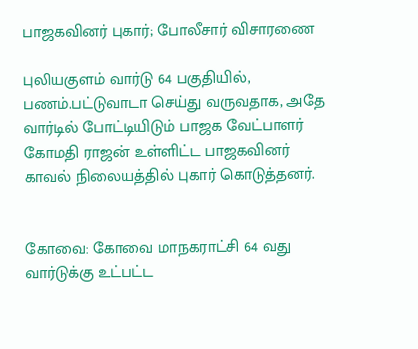பாஜகவினர் புகார்; போலீசார் விசாரணை

புலியகுளம் வார்டு 64 பகுதியில், பணம்.பட்டுவாடா செய்து வருவதாக, அதே வார்டில் போட்டியிடும் பாஜக வேட்பாளர் கோமதி ராஜன் உள்ளிட்ட பாஜகவினர் காவல் நிலையத்தில் புகார் கொடுத்தனர்.


கோவை: கோவை மாநகராட்சி 64 வது வார்டுக்கு உட்பட்ட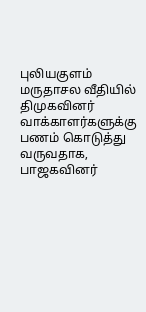புலியகுளம் மருதாசல வீதியில் திமுகவினர் வாக்காளர்களுக்கு பணம் கொடுத்து வருவதாக, பாஜகவினர்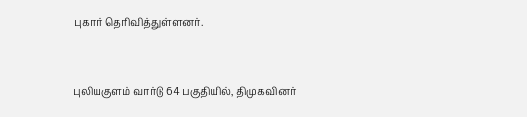புகார் தெரிவித்துள்ளனர்.



புலியகுளம் வார்டு 64 பகுதியில், திமுகவினர்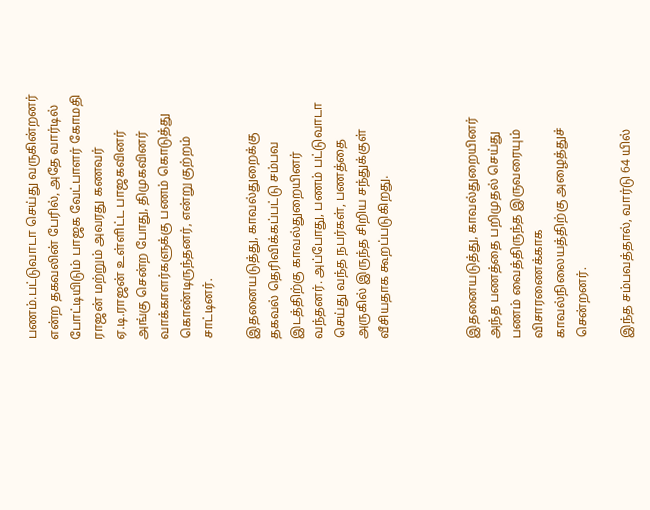பணம்.பட்டுவாடா செய்து வருகின்றனர் என்ற தகவலின் பேரில், அதே வார்டில் போட்டியிடும் பாஜக வேட்பாளர் கோமதி ராஜன் மற்றும் அவரது கணவர் ஏ.டி.ராஜன் உள்ளிட்ட பாஜகவினர் அங்கு சென்ற போது, திமுகவினர் வாக்காளர்களுக்கு பணம் கொடுத்து கொண்டிருந்தனர், என்று குற்றம் சாட்டினர்.

இதனையடுத்து, காவல்துறைக்கு தகவல் தெரிவிக்கப்பட்டு சம்பவ இடத்திற்கு காவல்துறையினர் வந்தனர். அப்போது, பணம் பட்டுவாடா செய்து வந்த நபர்கள், பணத்தை அருகில் இருந்த சிறிய சந்துக்குள் வீசியதாக கூறப்படுகிறது.



இதனையடுத்து, காவல்துறையினர் அந்த பணத்தை பறிமுதல் செய்து பணம் வைத்திருந்த இருவரையும் விசாரணைக்காக காவல்நிலையத்திற்கு அழைத்துச் சென்றனர்.

இந்த சம்பவத்தால், வார்டு 64 யில்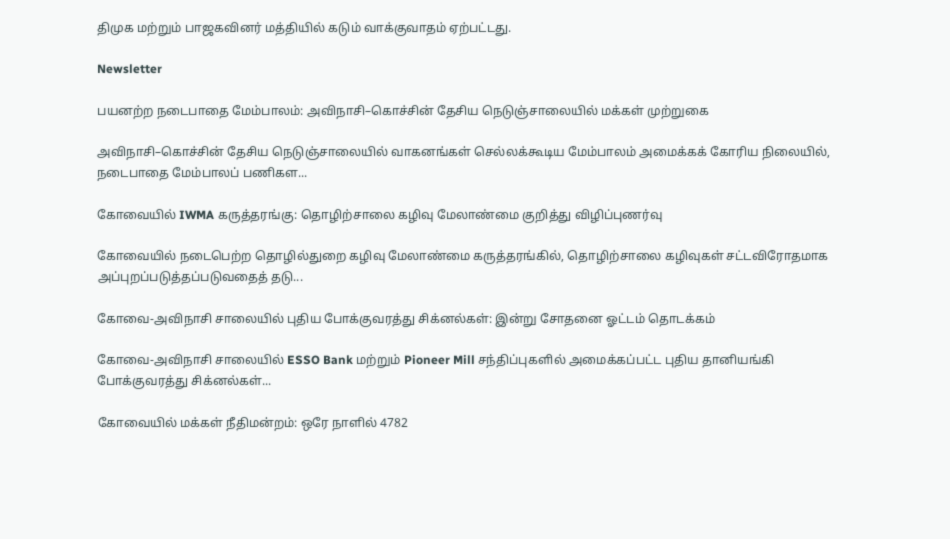திமுக மற்றும் பாஜகவினர் மத்தியில் கடும் வாக்குவாதம் ஏற்பட்டது.

Newsletter

பயனற்ற நடைபாதை மேம்பாலம்: அவிநாசி–கொச்சின் தேசிய நெடுஞ்சாலையில் மக்கள் முற்றுகை

அவிநாசி–கொச்சின் தேசிய நெடுஞ்சாலையில் வாகனங்கள் செல்லக்கூடிய மேம்பாலம் அமைக்கக் கோரிய நிலையில், நடைபாதை மேம்பாலப் பணிகள...

கோவையில் IWMA கருத்தரங்கு: தொழிற்சாலை கழிவு மேலாண்மை குறித்து விழிப்புணர்வு

கோவையில் நடைபெற்ற தொழில்துறை கழிவு மேலாண்மை கருத்தரங்கில், தொழிற்சாலை கழிவுகள் சட்டவிரோதமாக அப்புறப்படுத்தப்படுவதைத் தடு...

கோவை-அவிநாசி சாலையில் புதிய போக்குவரத்து சிக்னல்கள்: இன்று சோதனை ஓட்டம் தொடக்கம்

கோவை-அவிநாசி சாலையில் ESSO Bank மற்றும் Pioneer Mill சந்திப்புகளில் அமைக்கப்பட்ட புதிய தானியங்கி போக்குவரத்து சிக்னல்கள்...

கோவையில் மக்கள் நீதிமன்றம்: ஒரே நாளில் 4782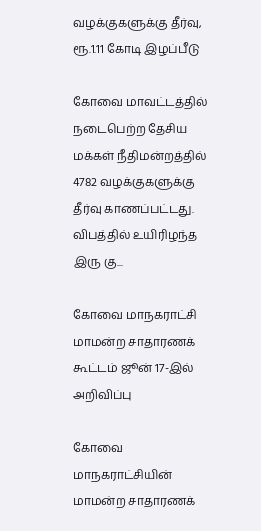வழக்குகளுக்கு தீர்வு, ரூ.1.11 கோடி இழப்பீடு

கோவை மாவட்டத்தில் நடைபெற்ற தேசிய மக்கள் நீதிமன்றத்தில் 4782 வழக்குகளுக்கு தீர்வு காணப்பட்டது. விபத்தில் உயிரிழந்த இரு கு...

கோவை மாநகராட்சி மாமன்ற சாதாரணக் கூட்டம் ஜூன் 17-இல் அறிவிப்பு

கோவை மாநகராட்சியின் மாமன்ற சாதாரணக்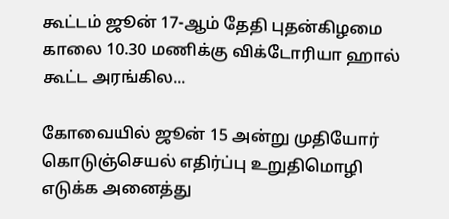கூட்டம் ஜூன் 17-ஆம் தேதி புதன்கிழமை காலை 10.30 மணிக்கு விக்டோரியா ஹால் கூட்ட அரங்கில...

கோவையில் ஜூன் 15 அன்று முதியோர் கொடுஞ்செயல் எதிர்ப்பு உறுதிமொழி எடுக்க அனைத்து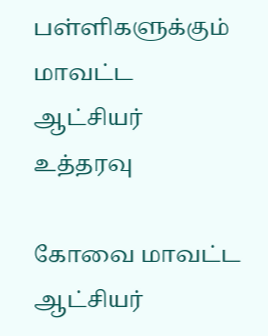பள்ளிகளுக்கும் மாவட்ட ஆட்சியர் உத்தரவு

கோவை மாவட்ட ஆட்சியர்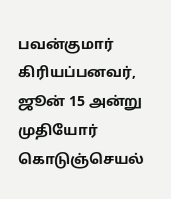பவன்குமார் கிரியப்பனவர், ஜூன் 15 அன்று முதியோர் கொடுஞ்செயல்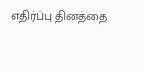எதிர்ப்பு தினத்தை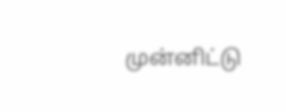முன்னிட்டு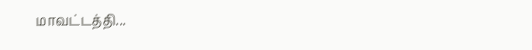மாவட்டத்தி...